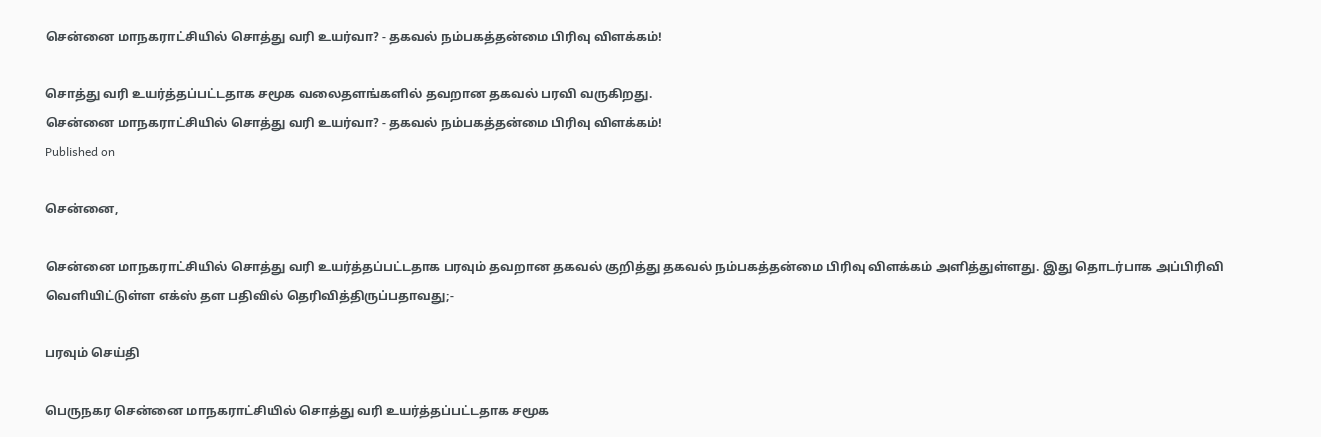சென்னை மாநகராட்சியில் சொத்து வரி உயர்வா? - தகவல் நம்பகத்தன்மை பிரிவு விளக்கம்!

சொத்து வரி உயர்த்தப்பட்டதாக சமூக வலைதளங்களில் தவறான தகவல் பரவி வருகிறது.
சென்னை மாநகராட்சியில் சொத்து வரி உயர்வா? - தகவல் நம்பகத்தன்மை பிரிவு விளக்கம்!
Published on

சென்னை,

சென்னை மாநகராட்சியில் சொத்து வரி உயர்த்தப்பட்டதாக பரவும் தவறான தகவல் குறித்து தகவல் நம்பகத்தன்மை பிரிவு விளக்கம் அளித்துள்ளது. இது தொடர்பாக அப்பிரிவி வெளியிட்டுள்ள எக்ஸ் தள பதிவில் தெரிவித்திருப்பதாவது;-

பரவும் செய்தி

பெருநகர சென்னை மாநகராட்சியில் சொத்து வரி உயர்த்தப்பட்டதாக சமூக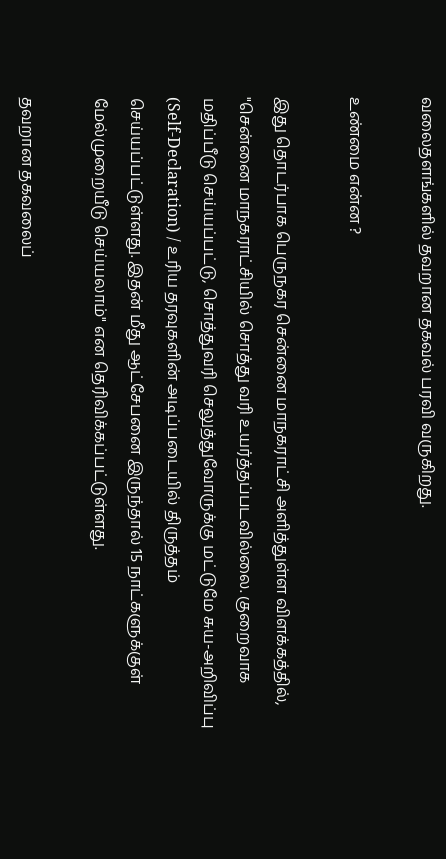வலைதளங்களில் தவறான தகவல் பரவி வருகிறது.

உண்மை என்ன ?

இது தொடர்பாக பெருநகர சென்னை மாநகராட்சி அளித்துள்ள விளக்கத்தில், "சென்னை மாநகராட்சியில் சொத்து வரி உயர்த்தப்படவில்லை. குறைவாக மதிப்பீடு செய்யப்பட்டு, சொத்துவரி செலுத்துவோருக்கு மட்டுமே சுய-அறிவிப்பு (Self-Declaration) / உரிய தரவுகளின் அடிப்படையில் திருத்தம் செய்யப்பட்டுள்ளது. இதன் மீது ஆட்சேபனை இருந்தால் 15 நாட்களுக்குள் மேல்முறையீடு செய்யலாம்" என தெரிவிக்கப்பட்டுள்ளது.

தவறான தகவலைப்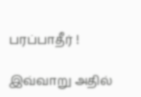பரப்பாதீர் !

இவ்வாறு அதில்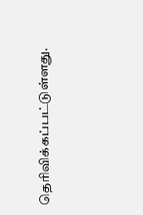தெரிவிக்கப்பட்டுள்ளது.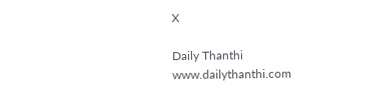X

Daily Thanthi
www.dailythanthi.com